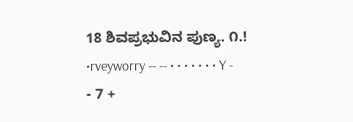18 ಶಿವಪ್ರಭುವಿನ ಪುಣ್ಯ. ೧.! •rveyworry -- -- • • • • • • • Y - - 7 +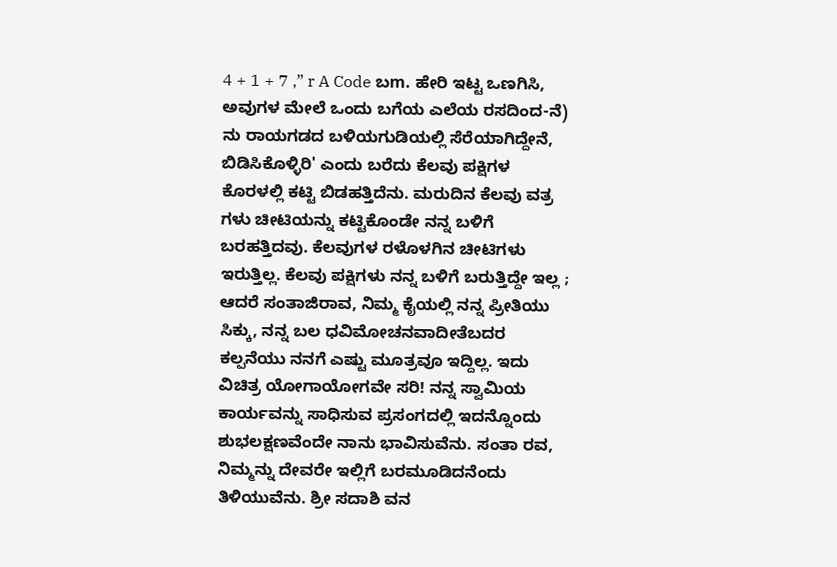4 + 1 + 7 ,” r A Code ಬm. ಹೇರಿ ಇಟ್ಟ ಒಣಗಿಸಿ, ಅವುಗಳ ಮೇಲೆ ಒಂದು ಬಗೆಯ ಎಲೆಯ ರಸದಿಂದ-ನೆ) ನು ರಾಯಗಡದ ಬಳಿಯಗುಡಿಯಲ್ಲಿ ಸೆರೆಯಾಗಿದ್ದೇನೆ, ಬಿಡಿಸಿಕೊಳ್ಳಿರಿ' ಎಂದು ಬರೆದು ಕೆಲವು ಪಕ್ಷಿಗಳ ಕೊರಳಲ್ಲಿ ಕಟ್ಟಿ ಬಿಡಹತ್ತಿದೆನು. ಮರುದಿನ ಕೆಲವು ವತ್ರ ಗಳು ಚೀಟಿಯನ್ನು ಕಟ್ಟಿಕೊಂಡೇ ನನ್ನ ಬಳಿಗೆ ಬರಹತ್ತಿದವು. ಕೆಲವುಗಳ ರಳೊಳಗಿನ ಚೀಟಿಗಳು ಇರುತ್ತಿಲ್ಲ. ಕೆಲವು ಪಕ್ಷಿಗಳು ನನ್ನ ಬಳಿಗೆ ಬರುತ್ತಿದ್ದೇ ಇಲ್ಲ ; ಆದರೆ ಸಂತಾಜಿರಾವ, ನಿಮ್ಮ ಕೈಯಲ್ಲಿ ನನ್ನ ಪ್ರೀತಿಯು ಸಿಕ್ಕು, ನನ್ನ ಬಲ ಧವಿಮೋಚನವಾದೀತೆಬದರ ಕಲ್ಪನೆಯು ನನಗೆ ಎಷ್ಟು ಮೂತ್ರವೂ ಇದ್ದಿಲ್ಲ. ಇದು ವಿಚಿತ್ರ ಯೋಗಾಯೋಗವೇ ಸರಿ! ನನ್ನ ಸ್ವಾಮಿಯ ಕಾರ್ಯವನ್ನು ಸಾಧಿಸುವ ಪ್ರಸಂಗದಲ್ಲಿ ಇದನ್ನೊಂದು ಶುಭಲಕ್ಷಣವೆಂದೇ ನಾನು ಭಾವಿಸುವೆನು. ಸಂತಾ ರವ, ನಿಮ್ಮನ್ನು ದೇವರೇ ಇಲ್ಲಿಗೆ ಬರಮೂಡಿದನೆಂದು ತಿಳಿಯುವೆನು. ಶ್ರೀ ಸದಾಶಿ ವನ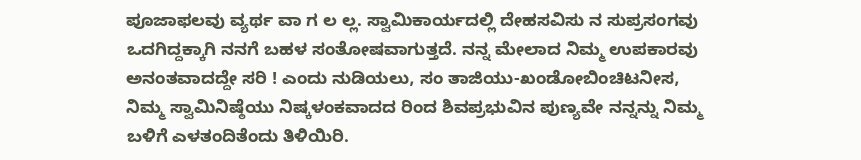ಪೂಜಾಫಲವು ವ್ಯರ್ಥ ವಾ ಗ ಲ ಲ್ಲ. ಸ್ವಾಮಿಕಾರ್ಯದಲ್ಲಿ ದೇಹಸವಿಸು ನ ಸುಪ್ರಸಂಗವು ಒದಗಿದ್ದಕ್ಕಾಗಿ ನನಗೆ ಬಹಳ ಸಂತೋಷವಾಗುತ್ತದೆ. ನನ್ನ ಮೇಲಾದ ನಿಮ್ಮ ಉಪಕಾರವು ಅನಂತವಾದದ್ದೇ ಸರಿ ! ಎಂದು ನುಡಿಯಲು, ಸಂ ತಾಜಿಯು-ಖಂಡೋಬಿಂಚಿಟನೀಸ, ನಿಮ್ಮ ಸ್ವಾಮಿನಿಷ್ಠೆಯು ನಿಷ್ಕಳಂಕವಾದದ ರಿಂದ ಶಿವಪ್ರಭುವಿನ ಪುಣ್ಯವೇ ನನ್ನನ್ನು ನಿಮ್ಮ ಬಳಿಗೆ ಎಳತಂದಿತೆಂದು ತಿಳಿಯಿರಿ.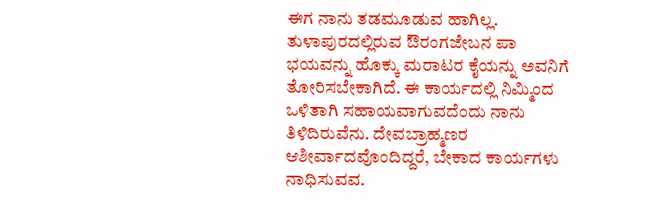ಈಗ ನಾನು ತಡಮೂಡುವ ಹಾಗಿಲ್ಲ. ತುಳಾಪುರದಲ್ಲಿರುವ ಔರಂಗಜೇಬನ ಪಾ ಭಯವನ್ನು ಹೊಕ್ಕು ಮರಾಟರ ಕೈಯನ್ನು ಅವನಿಗೆ ತೋರಿಸಬೇಕಾಗಿದೆ. ಈ ಕಾರ್ಯದಲ್ಲಿ ನಿಮ್ಮಿಂದ ಒಳಿತಾಗಿ ಸಹಾಯವಾಗುವದೆಂದು ನಾನು ತಿಳಿದಿರುವೆನು. ದೇವಬ್ರಾಹ್ಮಣರ ಆಶೀರ್ವಾದವೊಂದಿದ್ದರೆ, ಬೇಕಾದ ಕಾರ್ಯಗಳು ನಾಧಿಸುವವ.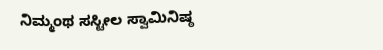ನಿಮ್ಮಂಥ ಸಸ್ಟೀಲ ಸ್ವಾಮಿನಿಷ್ಠ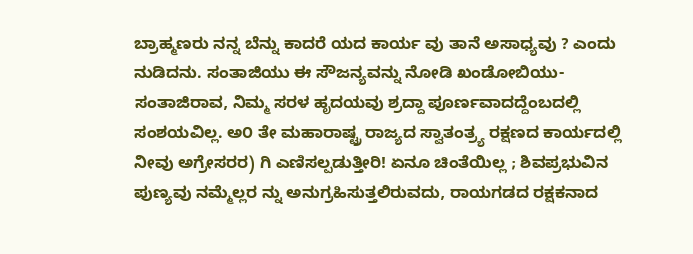ಬ್ರಾಹ್ಮಣರು ನನ್ನ ಬೆನ್ನು ಕಾದರೆ ಯದ ಕಾರ್ಯ ವು ತಾನೆ ಅಸಾಧ್ಯವು ? ಎಂದು ನುಡಿದನು. ಸಂತಾಜಿಯು ಈ ಸೌಜನ್ಯವನ್ನು ನೋಡಿ ಖಂಡೋಬಿಯು-ಸಂತಾಜಿರಾವ, ನಿಮ್ಮ ಸರಳ ಹೃದಯವು ಶ್ರದ್ದಾ ಪೂರ್ಣವಾದದ್ದೆಂಬದಲ್ಲಿ ಸಂಶಯವಿಲ್ಲ. ಅ೦ ತೇ ಮಹಾರಾಷ್ಟ್ರ ರಾಜ್ಯದ ಸ್ವಾತಂತ್ರ್ಯ ರಕ್ಷಣದ ಕಾರ್ಯದಲ್ಲಿ ನೀವು ಅಗ್ರೇಸರರ) ಗಿ ಎಣಿಸಲ್ಪಡುತ್ತೀರಿ! ಏನೂ ಚಿಂತೆಯಿಲ್ಲ ; ಶಿವಪ್ರಭುವಿನ ಪುಣ್ಯವು ನಮ್ಮೆಲ್ಲರ ನ್ನು ಅನುಗ್ರಹಿಸುತ್ತಲಿರುವದು, ರಾಯಗಡದ ರಕ್ಷಕನಾದ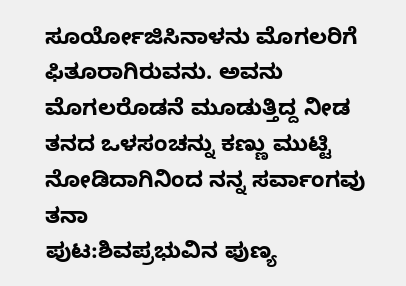ಸೂರ್ಯೋಜಿಸಿನಾಳನು ಮೊಗಲರಿಗೆ ಫಿತೂರಾಗಿರುವನು. ಅವನು ಮೊಗಲರೊಡನೆ ಮೂಡುತ್ತಿದ್ದ ನೀಡ ತನದ ಒಳಸಂಚನ್ನು ಕಣ್ಣು ಮುಟ್ಟಿ ನೋಡಿದಾಗಿನಿಂದ ನನ್ನ ಸರ್ವಾಂಗವು ತನಾ
ಪುಟ:ಶಿವಪ್ರಭುವಿನ ಪುಣ್ಯ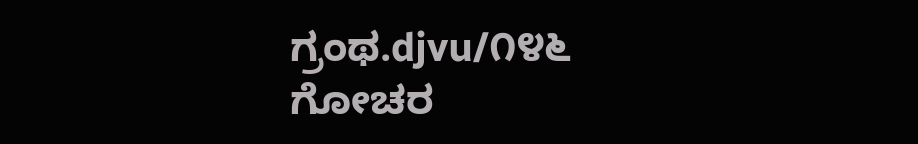ಗ್ರಂಥ.djvu/೧೪೬
ಗೋಚರ